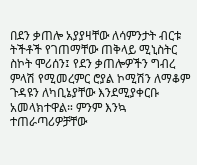በደን ቃጠሎ አያያዛቸው ለሳምንታት ብርቱ ትችቶች የገጠማቸው ጠቅላይ ሚኒስትር ስኮት ሞሪሰን፤ የደን ቃጠሎዎችን ግብረ ምላሽ የሚመረምር ሮያል ኮሚሽን ለማቆም ጉዳዩን ለካቢኔያቸው እንደሚያቀርቡ አመላክተዋል። ምንም እንኳ ተጠራጣሪዎቻቸው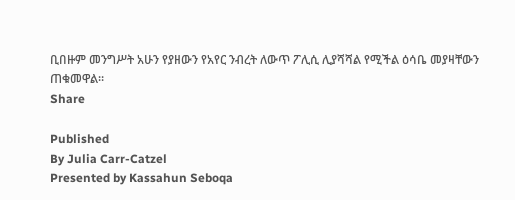ቢበዙም መንግሥት አሁን የያዘውን የአየር ንብረት ለውጥ ፖሊሲ ሊያሻሻል የሚችል ዕሳቤ መያዛቸውን ጠቁመዋል።
Share

Published
By Julia Carr-Catzel
Presented by Kassahun Seboqa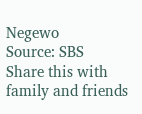Negewo
Source: SBS
Share this with family and friends